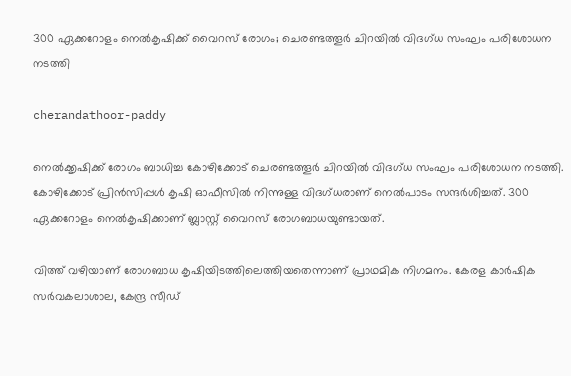300 ഏക്കറോളം നെല്‍കൃഷിക്ക് വൈറസ് രോഗം; ചെരണ്ടത്തൂര്‍ ചിറയില്‍ വിദഗ്ധ സംഘം പരിശോധന നടത്തി

cherandathoor-paddy

നെല്‍ക്കൃഷിക്ക് രോഗം ബാധിച്ച കോഴിക്കോട് ചെരണ്ടത്തൂര്‍ ചിറയില്‍ വിദഗ്ധ സംഘം പരിശോധന നടത്തി. കോഴിക്കോട് പ്രിന്‍സിപ്പള്‍ കൃഷി ഓഫീസില്‍ നിന്നുള്ള വിദഗ്ധരാണ് നെല്‍പാടം സന്ദര്‍ശിച്ചത്. 300 ഏക്കറോളം നെല്‍കൃഷിക്കാണ് ബ്ലാസ്റ്റ് വൈറസ് രോഗബാധയുണ്ടായത്.

വിത്ത് വഴിയാണ് രോഗബാധ കൃഷിയിടത്തിലെത്തിയതെന്നാണ് പ്രാഥമിക നിഗമനം. കേരള കാര്‍ഷിക സര്‍വകലാശാല, കേന്ദ്ര സീഡ്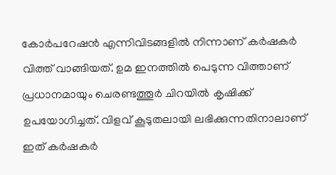കോര്‍പറേഷന്‍ എന്നിവിടങ്ങളില്‍ നിന്നാണ് കര്‍ഷകര്‍ വിത്ത് വാങ്ങിയത്. ഉമ ഇനത്തില്‍ പെടുന്ന വിത്താണ് പ്രധാനമായും ചെരണ്ടത്തൂര്‍ ചിറയില്‍ കൃഷിക്ക് ഉപയോഗിച്ചത്. വിളവ് കൂടുതലായി ലഭിക്കുന്നതിനാലാണ് ഇത് കര്‍ഷകര്‍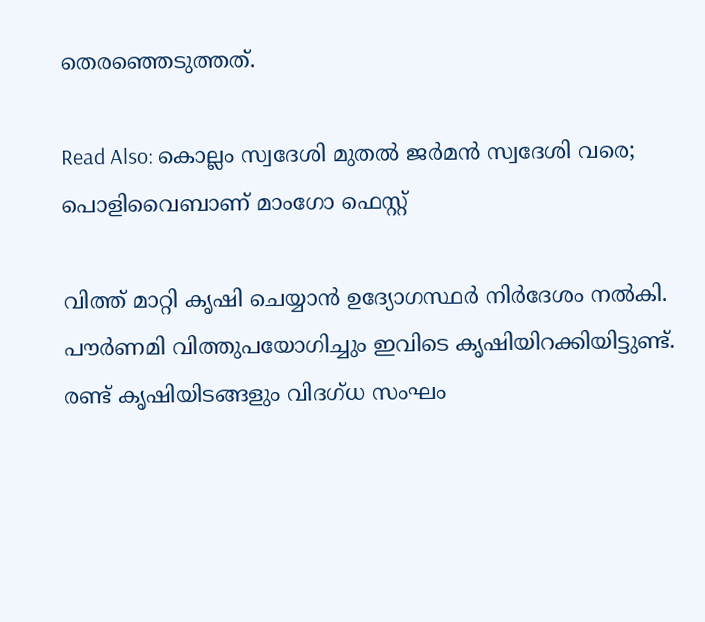തെരഞ്ഞെടുത്തത്.

Read Also: കൊല്ലം സ്വദേശി മുതല്‍ ജര്‍മന്‍ സ്വദേശി വരെ; പൊളിവൈബാണ് മാംഗോ ഫെസ്റ്റ്

വിത്ത് മാറ്റി കൃഷി ചെയ്യാന്‍ ഉദ്യോഗസ്ഥര്‍ നിര്‍ദേശം നല്‍കി. പൗര്‍ണമി വിത്തുപയോഗിച്ചും ഇവിടെ കൃഷിയിറക്കിയിട്ടുണ്ട്. രണ്ട് കൃഷിയിടങ്ങളും വിദഗ്ധ സംഘം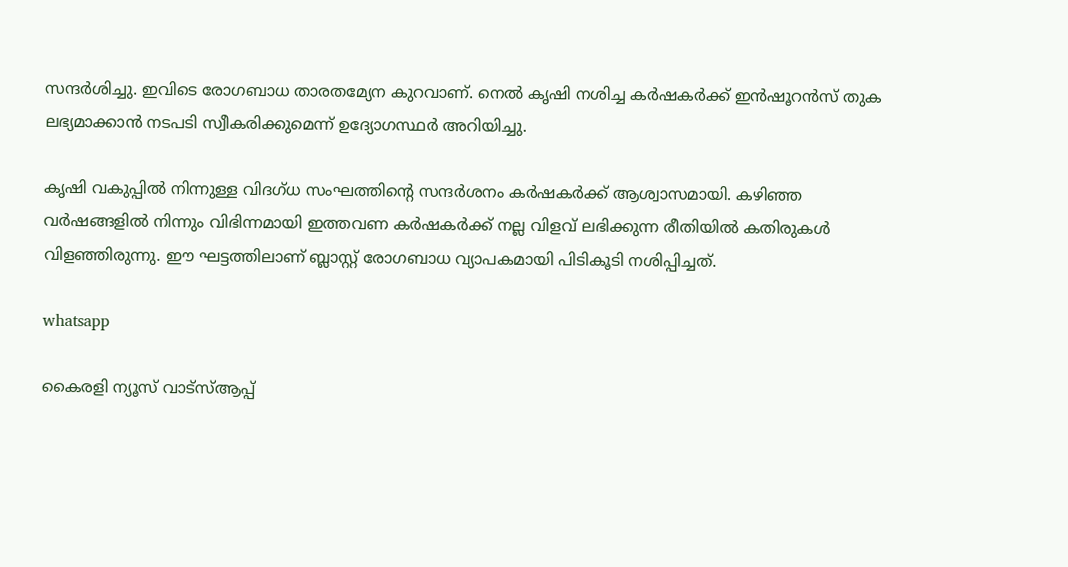സന്ദര്‍ശിച്ചു. ഇവിടെ രോഗബാധ താരതമ്യേന കുറവാണ്. നെല്‍ കൃഷി നശിച്ച കര്‍ഷകര്‍ക്ക് ഇന്‍ഷൂറന്‍സ് തുക ലഭ്യമാക്കാന്‍ നടപടി സ്വീകരിക്കുമെന്ന് ഉദ്യോഗസ്ഥര്‍ അറിയിച്ചു.

കൃഷി വകുപ്പില്‍ നിന്നുള്ള വിദഗ്ധ സംഘത്തിന്റെ സന്ദര്‍ശനം കര്‍ഷകര്‍ക്ക് ആശ്വാസമായി. കഴിഞ്ഞ വര്‍ഷങ്ങളില്‍ നിന്നും വിഭിന്നമായി ഇത്തവണ കര്‍ഷകര്‍ക്ക് നല്ല വിളവ് ലഭിക്കുന്ന രീതിയില്‍ കതിരുകള്‍ വിളഞ്ഞിരുന്നു. ഈ ഘട്ടത്തിലാണ് ബ്ലാസ്റ്റ് രോഗബാധ വ്യാപകമായി പിടികൂടി നശിപ്പിച്ചത്.

whatsapp

കൈരളി ന്യൂസ് വാട്‌സ്ആപ്പ്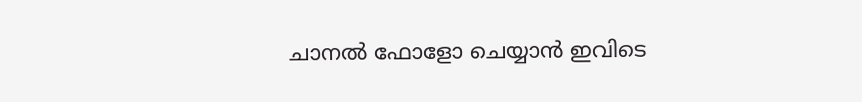ചാനല്‍ ഫോളോ ചെയ്യാന്‍ ഇവിടെ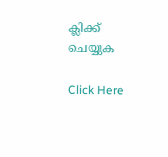ക്ലിക്ക് ചെയ്യുക

Click Here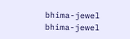bhima-jewel
bhima-jewel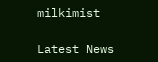milkimist

Latest News